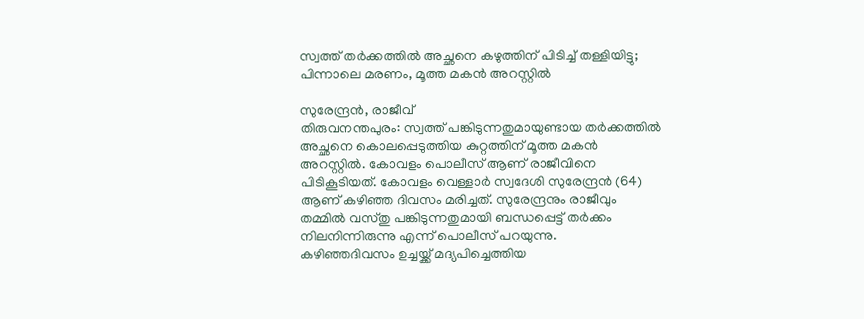സ്വത്ത് തർക്കത്തിൽ അച്ഛനെ കഴുത്തിന് പിടിച്ച് തള്ളിയിട്ടു; പിന്നാലെ മരണം, മൂത്ത മകൻ അറസ്റ്റിൽ

സുരേന്ദ്രൻ, രാജീവ്
തിരുവനന്തപുരം: സ്വത്ത് പങ്കിടുന്നതുമായുണ്ടായ തർക്കത്തിൽ അച്ഛനെ കൊലപ്പെടുത്തിയ കുറ്റത്തിന് മൂത്ത മകൻ അറസ്റ്റിൽ. കോവളം പൊലീസ് ആണ് രാജീവിനെ പിടികൂടിയത്. കോവളം വെള്ളാർ സ്വദേശി സുരേന്ദ്രൻ (64) ആണ് കഴിഞ്ഞ ദിവസം മരിച്ചത്. സുരേന്ദ്രനും രാജീവും തമ്മിൽ വസ്തു പങ്കിടുന്നതുമായി ബന്ധപ്പെട്ട് തർക്കം നിലനിന്നിരുന്നു എന്ന് പൊലീസ് പറയുന്നു.
കഴിഞ്ഞദിവസം ഉച്ചയ്ക്ക് മദ്യപിച്ചെത്തിയ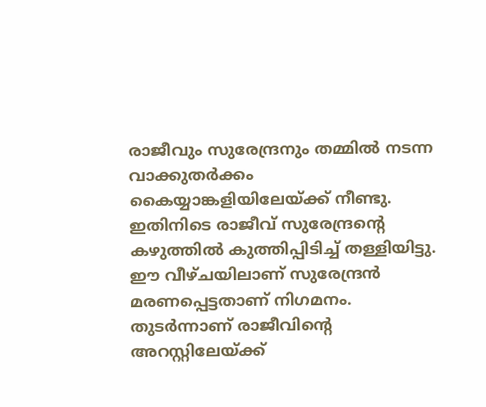രാജീവും സുരേന്ദ്രനും തമ്മിൽ നടന്ന വാക്കുതർക്കം കൈയ്യാങ്കളിയിലേയ്ക്ക് നീണ്ടു. ഇതിനിടെ രാജീവ് സുരേന്ദ്രന്റെ കഴുത്തിൽ കുത്തിപ്പിടിച്ച് തള്ളിയിട്ടു. ഈ വീഴ്ചയിലാണ് സുരേന്ദ്രൻ മരണപ്പെട്ടതാണ് നിഗമനം. തുടർന്നാണ് രാജീവിന്റെ അറസ്റ്റിലേയ്ക്ക്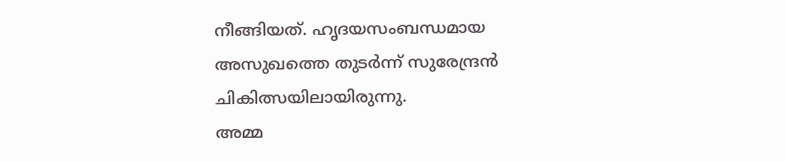നീങ്ങിയത്. ഹൃദയസംബന്ധമായ അസുഖത്തെ തുടർന്ന് സുരേന്ദ്രൻ ചികിത്സയിലായിരുന്നു.
അമ്മ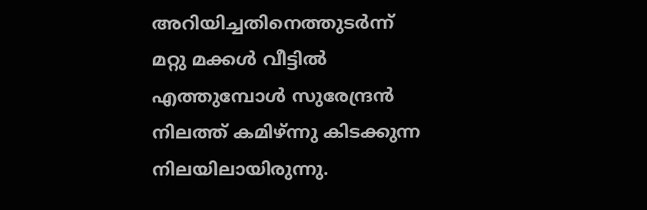അറിയിച്ചതിനെത്തുടർന്ന് മറ്റു മക്കൾ വീട്ടിൽ എത്തുമ്പോൾ സുരേന്ദ്രൻ നിലത്ത് കമിഴ്ന്നു കിടക്കുന്ന നിലയിലായിരുന്നു.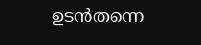ഉടൻതന്നെ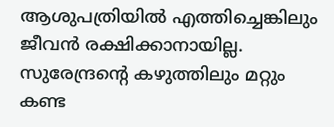ആശുപത്രിയിൽ എത്തിച്ചെങ്കിലും ജീവൻ രക്ഷിക്കാനായില്ല. സുരേന്ദ്രന്റെ കഴുത്തിലും മറ്റും കണ്ട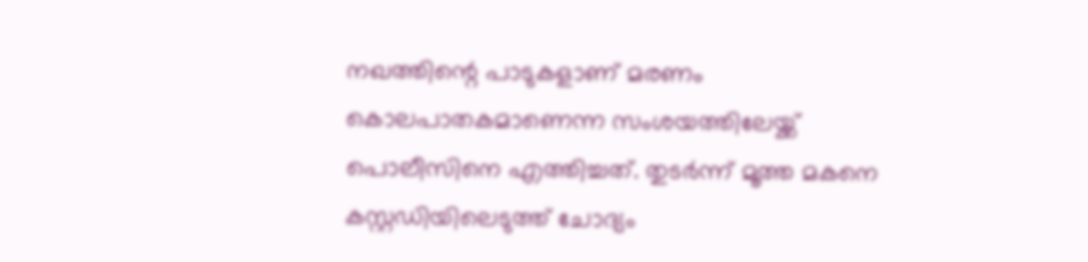നഖത്തിന്റെ പാടുകളാണ് മരണം കൊലപാതകമാണെന്ന സംശയത്തിലേയ്ക്ക് പൊലീസിനെ എത്തിച്ചത്. തുടർന്ന് മൂത്ത മകനെ കസ്റ്റഡിയിലെടുത്ത് ചോദ്യം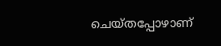ചെയ്തപ്പോഴാണ്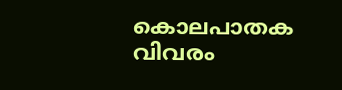കൊലപാതക വിവരം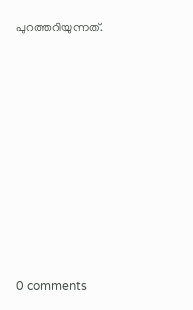പുറത്തറിയുന്നത്.










0 comments